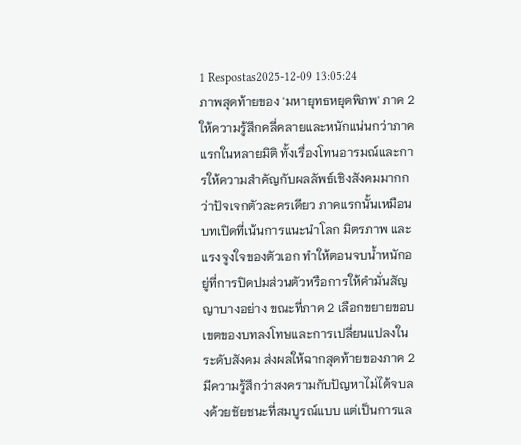1 Respostas2025-12-09 13:05:24
ภาพสุดท้ายของ 'มหายุทธหยุดพิภพ' ภาค 2 ให้ความรู้สึกคลี่คลายและหนักแน่นกว่าภาคแรกในหลายมิติ ทั้งเรื่องโทนอารมณ์และการให้ความสำคัญกับผลลัพธ์เชิงสังคมมากกว่าปัจเจกตัวละครเดียว ภาคแรกนั้นเหมือนบทเปิดที่เน้นการแนะนำโลก มิตรภาพ และแรงจูงใจของตัวเอก ทำให้ตอนจบน้ำหนักอยู่ที่การปิดปมส่วนตัวหรือการให้คำมั่นสัญญาบางอย่าง ขณะที่ภาค 2 เลือกขยายขอบเขตของบทลงโทษและการเปลี่ยนแปลงในระดับสังคม ส่งผลให้ฉากสุดท้ายของภาค 2 มีความรู้สึกว่าสงครามกับปัญหาไม่ได้จบลงด้วยชัยชนะที่สมบูรณ์แบบ แต่เป็นการแล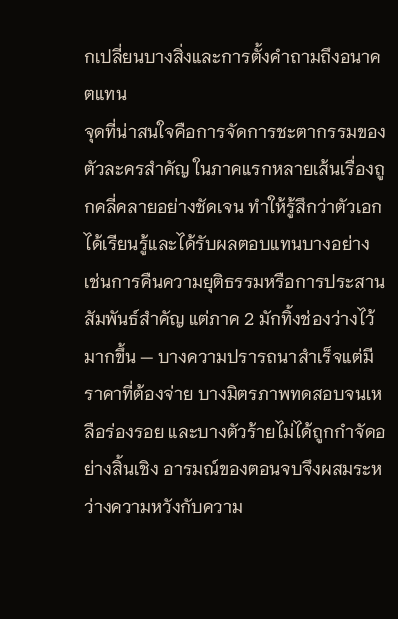กเปลี่ยนบางสิ่งและการตั้งคำถามถึงอนาคตแทน
จุดที่น่าสนใจคือการจัดการชะตากรรมของตัวละครสำคัญ ในภาคแรกหลายเส้นเรื่องถูกคลี่คลายอย่างชัดเจน ทำให้รู้สึกว่าตัวเอกได้เรียนรู้และได้รับผลตอบแทนบางอย่าง เช่นการคืนความยุติธรรมหรือการประสานสัมพันธ์สำคัญ แต่ภาค 2 มักทิ้งช่องว่างไว้มากขึ้น — บางความปรารถนาสำเร็จแต่มีราคาที่ต้องจ่าย บางมิตรภาพทดสอบจนเหลือร่องรอย และบางตัวร้ายไม่ได้ถูกกำจัดอย่างสิ้นเชิง อารมณ์ของตอนจบจึงผสมระหว่างความหวังกับความ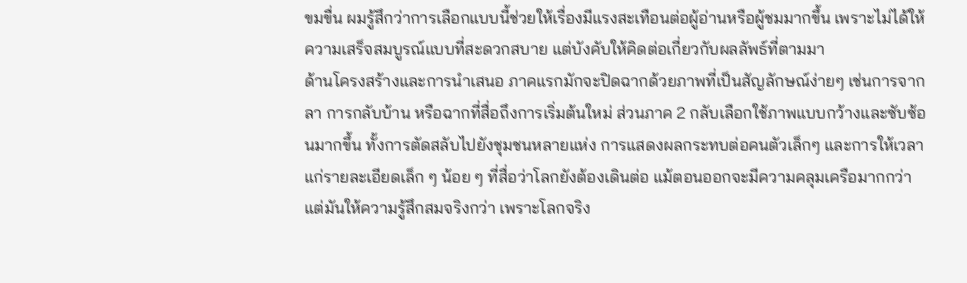ขมขื่น ผมรู้สึกว่าการเลือกแบบนี้ช่วยให้เรื่องมีแรงสะเทือนต่อผู้อ่านหรือผู้ชมมากขึ้น เพราะไม่ได้ให้ความเสร็จสมบูรณ์แบบที่สะดวกสบาย แต่บังคับให้คิดต่อเกี่ยวกับผลลัพธ์ที่ตามมา
ด้านโครงสร้างและการนำเสนอ ภาคแรกมักจะปิดฉากด้วยภาพที่เป็นสัญลักษณ์ง่ายๆ เช่นการจากลา การกลับบ้าน หรือฉากที่สื่อถึงการเริ่มต้นใหม่ ส่วนภาค 2 กลับเลือกใช้ภาพแบบกว้างและซับซ้อนมากขึ้น ทั้งการตัดสลับไปยังชุมชนหลายแห่ง การแสดงผลกระทบต่อคนตัวเล็กๆ และการให้เวลาแก่รายละเอียดเล็ก ๆ น้อย ๆ ที่สื่อว่าโลกยังต้องเดินต่อ แม้ตอนออกจะมีความคลุมเครือมากกว่า แต่มันให้ความรู้สึกสมจริงกว่า เพราะโลกจริง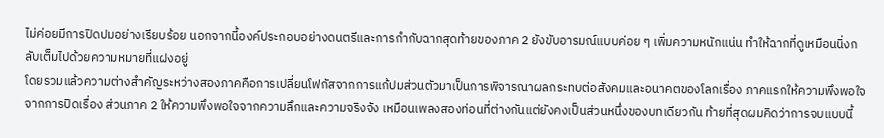ไม่ค่อยมีการปิดปมอย่างเรียบร้อย นอกจากนี้องค์ประกอบอย่างดนตรีและการกำกับฉากสุดท้ายของภาค 2 ยังขับอารมณ์แบบค่อย ๆ เพิ่มความหนักแน่น ทำให้ฉากที่ดูเหมือนนิ่งกลับเต็มไปด้วยความหมายที่แฝงอยู่
โดยรวมแล้วความต่างสำคัญระหว่างสองภาคคือการเปลี่ยนโฟกัสจากการแก้ปมส่วนตัวมาเป็นการพิจารณาผลกระทบต่อสังคมและอนาคตของโลกเรื่อง ภาคแรกให้ความพึงพอใจจากการปิดเรื่อง ส่วนภาค 2 ให้ความพึงพอใจจากความลึกและความจริงจัง เหมือนเพลงสองท่อนที่ต่างกันแต่ยังคงเป็นส่วนหนึ่งของบทเดียวกัน ท้ายที่สุดผมคิดว่าการจบแบบนี้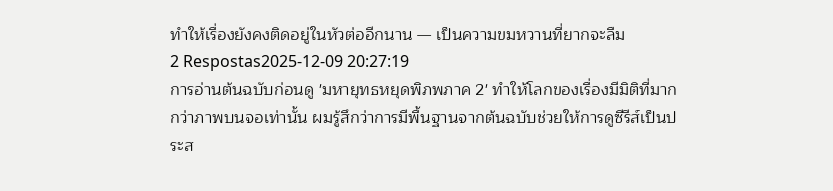ทำให้เรื่องยังคงติดอยู่ในหัวต่ออีกนาน — เป็นความขมหวานที่ยากจะลืม
2 Respostas2025-12-09 20:27:19
การอ่านต้นฉบับก่อนดู 'มหายุทธหยุดพิภพภาค 2' ทำให้โลกของเรื่องมีมิติที่มากกว่าภาพบนจอเท่านั้น ผมรู้สึกว่าการมีพื้นฐานจากต้นฉบับช่วยให้การดูซีรีส์เป็นประส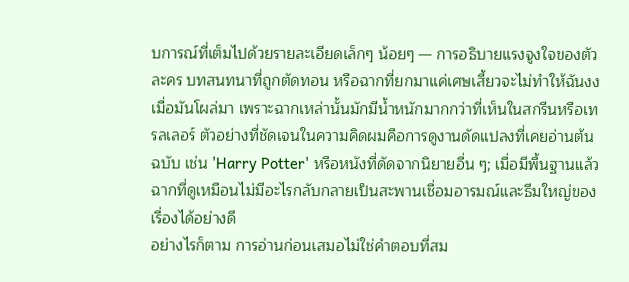บการณ์ที่เต็มไปด้วยรายละเอียดเล็กๆ น้อยๆ — การอธิบายแรงจูงใจของตัวละคร บทสนทนาที่ถูกตัดทอน หรือฉากที่ยกมาแค่เศษเสี้ยวจะไม่ทำให้ฉันงงเมื่อมันโผล่มา เพราะฉากเหล่านั้นมักมีน้ำหนักมากกว่าที่เห็นในสกรีนหรือเทรลเลอร์ ตัวอย่างที่ชัดเจนในความคิดผมคือการดูงานดัดแปลงที่เคยอ่านต้นฉบับ เช่น 'Harry Potter' หรือหนังที่ดัดจากนิยายอื่น ๆ; เมื่อมีพื้นฐานแล้วฉากที่ดูเหมือนไม่มีอะไรกลับกลายเป็นสะพานเชื่อมอารมณ์และธีมใหญ่ของเรื่องได้อย่างดี
อย่างไรก็ตาม การอ่านก่อนเสมอไม่ใช่คำตอบที่สม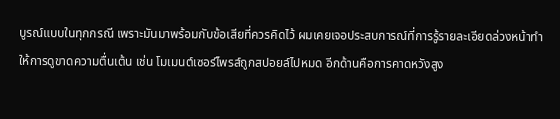บูรณ์แบบในทุกกรณี เพราะมันมาพร้อมกับข้อเสียที่ควรคิดไว้ ผมเคยเจอประสบการณ์ที่การรู้รายละเอียดล่วงหน้าทำให้การดูขาดความตื่นเต้น เช่น โมเมนต์เซอร์ไพรส์ถูกสปอยล์ไปหมด อีกด้านคือการคาดหวังสูง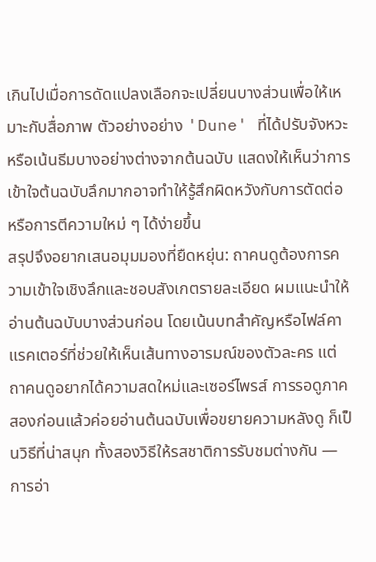เกินไปเมื่อการดัดแปลงเลือกจะเปลี่ยนบางส่วนเพื่อให้เหมาะกับสื่อภาพ ตัวอย่างอย่าง 'Dune' ที่ได้ปรับจังหวะหรือเน้นธีมบางอย่างต่างจากต้นฉบับ แสดงให้เห็นว่าการเข้าใจต้นฉบับลึกมากอาจทำให้รู้สึกผิดหวังกับการตัดต่อหรือการตีความใหม่ ๆ ได้ง่ายขึ้น
สรุปจึงอยากเสนอมุมมองที่ยืดหยุ่น: ถาคนดูต้องการความเข้าใจเชิงลึกและชอบสังเกตรายละเอียด ผมแนะนำให้อ่านต้นฉบับบางส่วนก่อน โดยเน้นบทสำคัญหรือไฟล์คาแรคเตอร์ที่ช่วยให้เห็นเส้นทางอารมณ์ของตัวละคร แต่ถาคนดูอยากได้ความสดใหม่และเซอร์ไพรส์ การรอดูภาคสองก่อนแล้วค่อยอ่านต้นฉบับเพื่อขยายความหลังดู ก็เป็นวิธีที่น่าสนุก ทั้งสองวิธีให้รสชาติการรับชมต่างกัน — การอ่า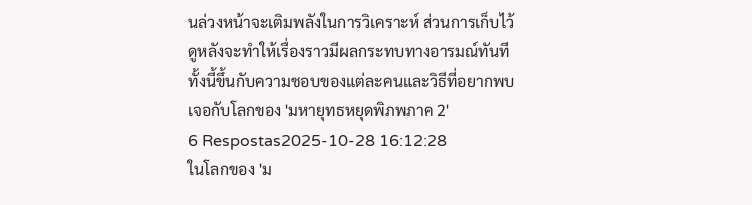นล่วงหน้าจะเติมพลังในการวิเคราะห์ ส่วนการเก็บไว้ดูหลังจะทำให้เรื่องราวมีผลกระทบทางอารมณ์ทันที ทั้งนี้ขึ้นกับความชอบของแต่ละคนและวิธีที่อยากพบเจอกับโลกของ 'มหายุทธหยุดพิภพภาค 2'
6 Respostas2025-10-28 16:12:28
ในโลกของ 'ม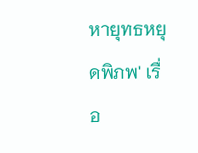หายุทธหยุดพิภพ' เรื่อ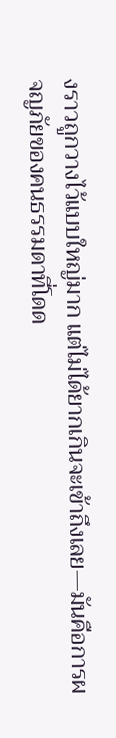งราวถูกวางไว้แบบใหญ่มาก แต่ไม่ได้ยากเกินจะเข้าถึงเลย—มันคือการผจญภัยของคนธรรมดาที่โดด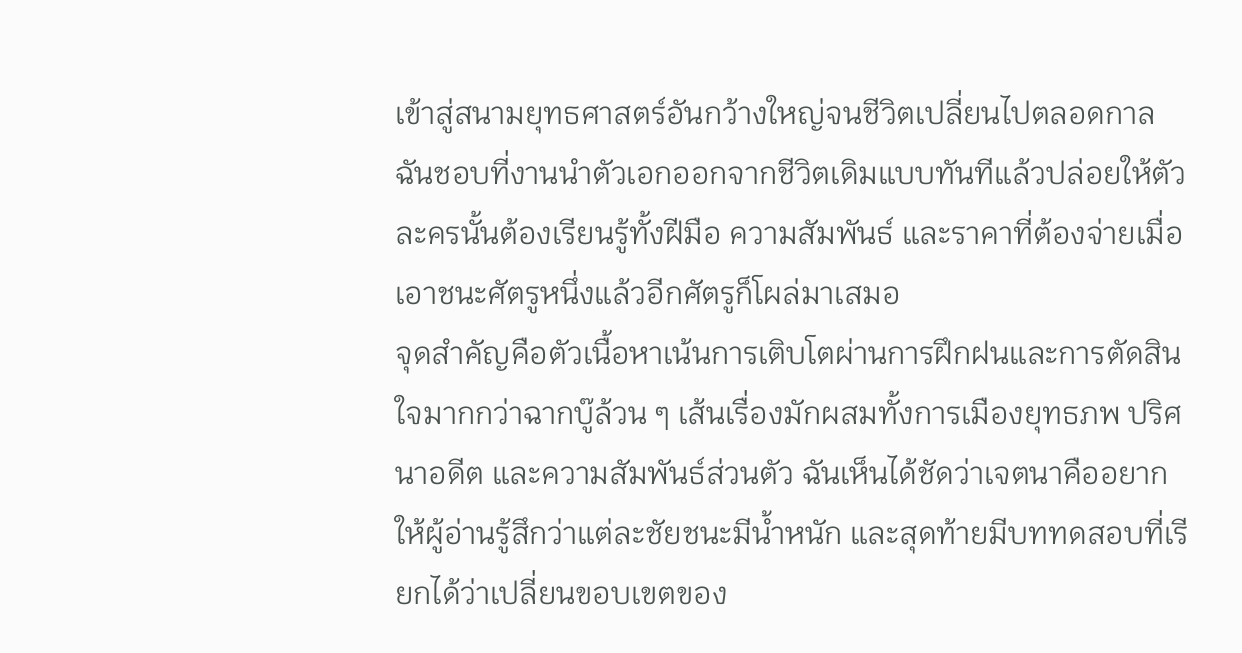เข้าสู่สนามยุทธศาสตร์อันกว้างใหญ่จนชีวิตเปลี่ยนไปตลอดกาล ฉันชอบที่งานนำตัวเอกออกจากชีวิตเดิมแบบทันทีแล้วปล่อยให้ตัวละครนั้นต้องเรียนรู้ทั้งฝีมือ ความสัมพันธ์ และราคาที่ต้องจ่ายเมื่อเอาชนะศัตรูหนึ่งแล้วอีกศัตรูก็โผล่มาเสมอ
จุดสำคัญคือตัวเนื้อหาเน้นการเติบโตผ่านการฝึกฝนและการตัดสินใจมากกว่าฉากบู๊ล้วน ๆ เส้นเรื่องมักผสมทั้งการเมืองยุทธภพ ปริศนาอดีต และความสัมพันธ์ส่วนตัว ฉันเห็นได้ชัดว่าเจตนาคืออยากให้ผู้อ่านรู้สึกว่าแต่ละชัยชนะมีน้ำหนัก และสุดท้ายมีบททดสอบที่เรียกได้ว่าเปลี่ยนขอบเขตของ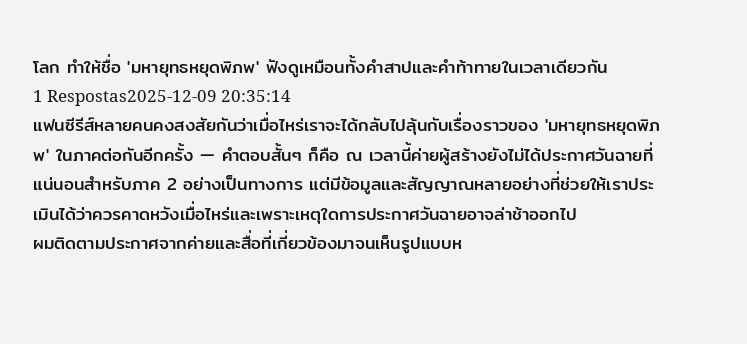โลก ทำให้ชื่อ 'มหายุทธหยุดพิภพ' ฟังดูเหมือนทั้งคำสาปและคำท้าทายในเวลาเดียวกัน
1 Respostas2025-12-09 20:35:14
แฟนซีรีส์หลายคนคงสงสัยกันว่าเมื่อไหร่เราจะได้กลับไปลุ้นกับเรื่องราวของ 'มหายุทธหยุดพิภพ' ในภาคต่อกันอีกครั้ง — คำตอบสั้นๆ ก็คือ ณ เวลานี้ค่ายผู้สร้างยังไม่ได้ประกาศวันฉายที่แน่นอนสำหรับภาค 2 อย่างเป็นทางการ แต่มีข้อมูลและสัญญาณหลายอย่างที่ช่วยให้เราประเมินได้ว่าควรคาดหวังเมื่อไหร่และเพราะเหตุใดการประกาศวันฉายอาจล่าช้าออกไป
ผมติดตามประกาศจากค่ายและสื่อที่เกี่ยวข้องมาจนเห็นรูปแบบห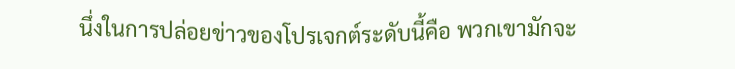นึ่งในการปล่อยข่าวของโปรเจกต์ระดับนี้คือ พวกเขามักจะ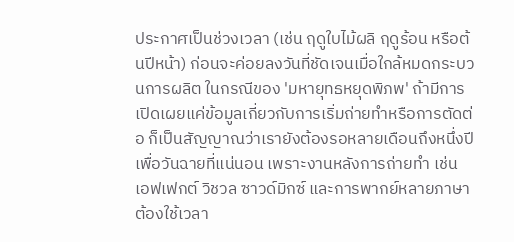ประกาศเป็นช่วงเวลา (เช่น ฤดูใบไม้ผลิ ฤดูร้อน หรือต้นปีหน้า) ก่อนจะค่อยลงวันที่ชัดเจนเมื่อใกล้หมดกระบวนการผลิต ในกรณีของ 'มหายุทธหยุดพิภพ' ถ้ามีการเปิดเผยแค่ข้อมูลเกี่ยวกับการเริ่มถ่ายทำหรือการตัดต่อ ก็เป็นสัญญาณว่าเรายังต้องรอหลายเดือนถึงหนึ่งปีเพื่อวันฉายที่แน่นอน เพราะงานหลังการถ่ายทำ เช่น เอฟเฟกต์ วิชวล ซาวด์มิกซ์ และการพากย์หลายภาษา ต้องใช้เวลา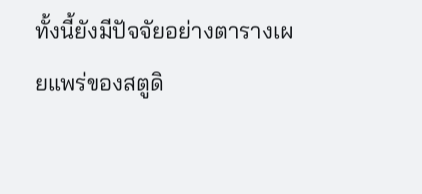ทั้งนี้ยังมีปัจจัยอย่างตารางเผยแพร่ของสตูดิ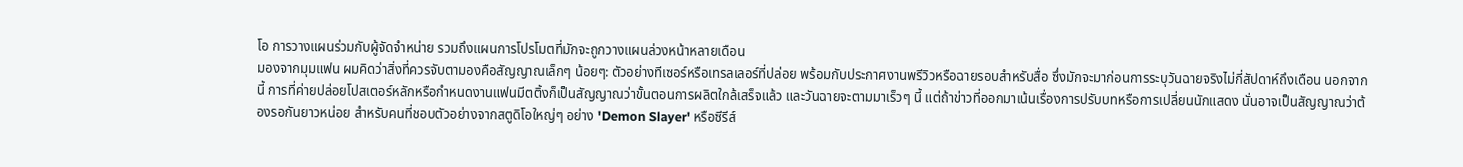โอ การวางแผนร่วมกับผู้จัดจำหน่าย รวมถึงแผนการโปรโมตที่มักจะถูกวางแผนล่วงหน้าหลายเดือน
มองจากมุมแฟน ผมคิดว่าสิ่งที่ควรจับตามองคือสัญญาณเล็กๆ น้อยๆ: ตัวอย่างทีเซอร์หรือเทรลเลอร์ที่ปล่อย พร้อมกับประกาศงานพรีวิวหรือฉายรอบสำหรับสื่อ ซึ่งมักจะมาก่อนการระบุวันฉายจริงไม่กี่สัปดาห์ถึงเดือน นอกจากนี้ การที่ค่ายปล่อยโปสเตอร์หลักหรือกำหนดงานแฟนมีตติ้งก็เป็นสัญญาณว่าขั้นตอนการผลิตใกล้เสร็จแล้ว และวันฉายจะตามมาเร็วๆ นี้ แต่ถ้าข่าวที่ออกมาเน้นเรื่องการปรับบทหรือการเปลี่ยนนักแสดง นั่นอาจเป็นสัญญาณว่าต้องรอกันยาวหน่อย สำหรับคนที่ชอบตัวอย่างจากสตูดิโอใหญ่ๆ อย่าง 'Demon Slayer' หรือซีรีส์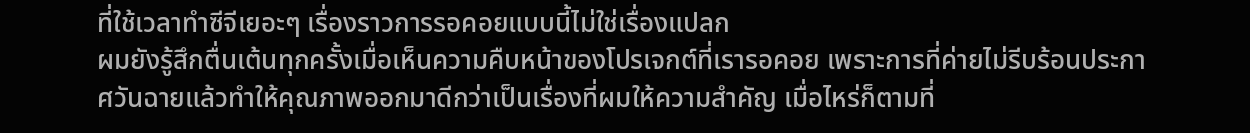ที่ใช้เวลาทำซีจีเยอะๆ เรื่องราวการรอคอยแบบนี้ไม่ใช่เรื่องแปลก
ผมยังรู้สึกตื่นเต้นทุกครั้งเมื่อเห็นความคืบหน้าของโปรเจกต์ที่เรารอคอย เพราะการที่ค่ายไม่รีบร้อนประกาศวันฉายแล้วทำให้คุณภาพออกมาดีกว่าเป็นเรื่องที่ผมให้ความสำคัญ เมื่อไหร่ก็ตามที่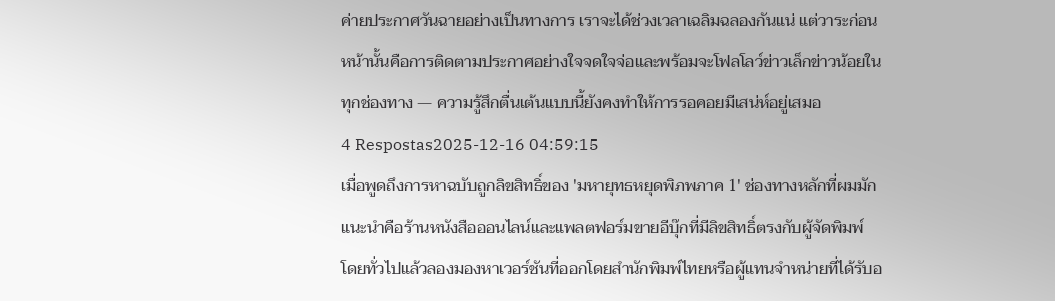ค่ายประกาศวันฉายอย่างเป็นทางการ เราจะได้ช่วงเวลาเฉลิมฉลองกันแน่ แต่วาระก่อนหน้านั้นคือการติดตามประกาศอย่างใจจดใจจ่อและพร้อมจะโฟลโลว์ข่าวเล็กข่าวน้อยในทุกช่องทาง — ความรู้สึกตื่นเต้นแบบนี้ยังคงทำให้การรอคอยมีเสน่ห์อยู่เสมอ
4 Respostas2025-12-16 04:59:15
เมื่อพูดถึงการหาฉบับถูกลิขสิทธิ์ของ 'มหายุทธหยุดพิภพภาค 1' ช่องทางหลักที่ผมมักแนะนำคือร้านหนังสือออนไลน์และแพลตฟอร์มขายอีบุ๊กที่มีลิขสิทธิ์ตรงกับผู้จัดพิมพ์
โดยทั่วไปแล้วลองมองหาเวอร์ชันที่ออกโดยสำนักพิมพ์ไทยหรือผู้แทนจำหน่ายที่ได้รับอ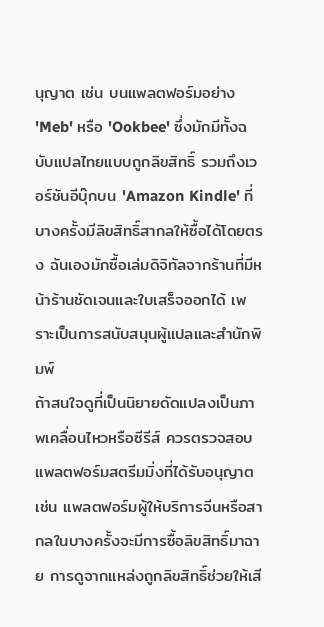นุญาต เช่น บนแพลตฟอร์มอย่าง 'Meb' หรือ 'Ookbee' ซึ่งมักมีทั้งฉบับแปลไทยแบบถูกลิขสิทธิ์ รวมถึงเวอร์ชันอีบุ๊กบน 'Amazon Kindle' ที่บางครั้งมีลิขสิทธิ์สากลให้ซื้อได้โดยตรง ฉันเองมักซื้อเล่มดิจิทัลจากร้านที่มีหน้าร้านชัดเจนและใบเสร็จออกได้ เพราะเป็นการสนับสนุนผู้แปลและสำนักพิมพ์
ถ้าสนใจดูที่เป็นนิยายดัดแปลงเป็นภาพเคลื่อนไหวหรือซีรีส์ ควรตรวจสอบแพลตฟอร์มสตรีมมิ่งที่ได้รับอนุญาต เช่น แพลตฟอร์มผู้ให้บริการจีนหรือสากลในบางครั้งจะมีการซื้อลิขสิทธิ์มาฉาย การดูจากแหล่งถูกลิขสิทธิ์ช่วยให้เสี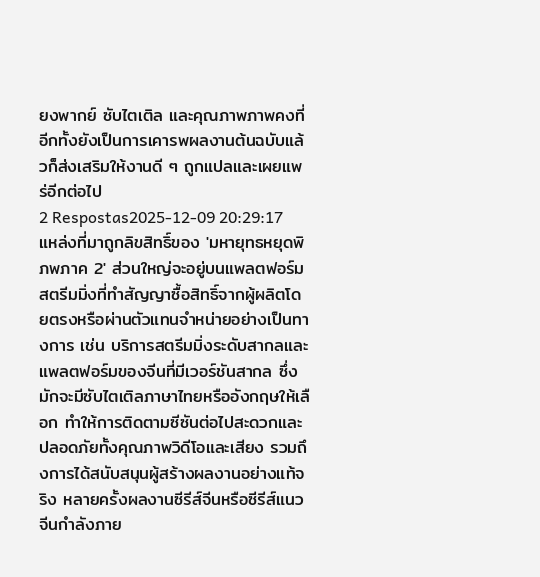ยงพากย์ ซับไตเติล และคุณภาพภาพคงที่ อีกทั้งยังเป็นการเคารพผลงานต้นฉบับแล้วก็ส่งเสริมให้งานดี ๆ ถูกแปลและเผยแพร่อีกต่อไป
2 Respostas2025-12-09 20:29:17
แหล่งที่มาถูกลิขสิทธิ์ของ 'มหายุทธหยุดพิภพภาค 2' ส่วนใหญ่จะอยู่บนแพลตฟอร์มสตรีมมิ่งที่ทำสัญญาซื้อสิทธิ์จากผู้ผลิตโดยตรงหรือผ่านตัวแทนจำหน่ายอย่างเป็นทางการ เช่น บริการสตรีมมิ่งระดับสากลและแพลตฟอร์มของจีนที่มีเวอร์ชันสากล ซึ่งมักจะมีซับไตเติลภาษาไทยหรืออังกฤษให้เลือก ทำให้การติดตามซีซันต่อไปสะดวกและปลอดภัยทั้งคุณภาพวิดีโอและเสียง รวมถึงการได้สนับสนุนผู้สร้างผลงานอย่างแท้จริง หลายครั้งผลงานซีรีส์จีนหรือซีรีส์แนวจีนกำลังภาย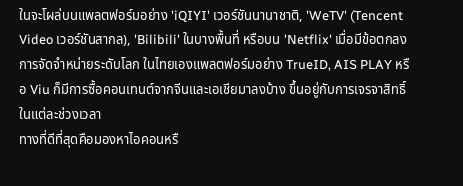ในจะโผล่บนแพลตฟอร์มอย่าง 'iQIYI' เวอร์ชันนานาชาติ, 'WeTV' (Tencent Video เวอร์ชันสากล), 'Bilibili' ในบางพื้นที่ หรือบน 'Netflix' เมื่อมีข้อตกลงการจัดจำหน่ายระดับโลก ในไทยเองแพลตฟอร์มอย่าง TrueID, AIS PLAY หรือ Viu ก็มีการซื้อคอนเทนต์จากจีนและเอเชียมาลงบ้าง ขึ้นอยู่กับการเจรจาสิทธิ์ในแต่ละช่วงเวลา
ทางที่ดีที่สุดคือมองหาไอคอนหรื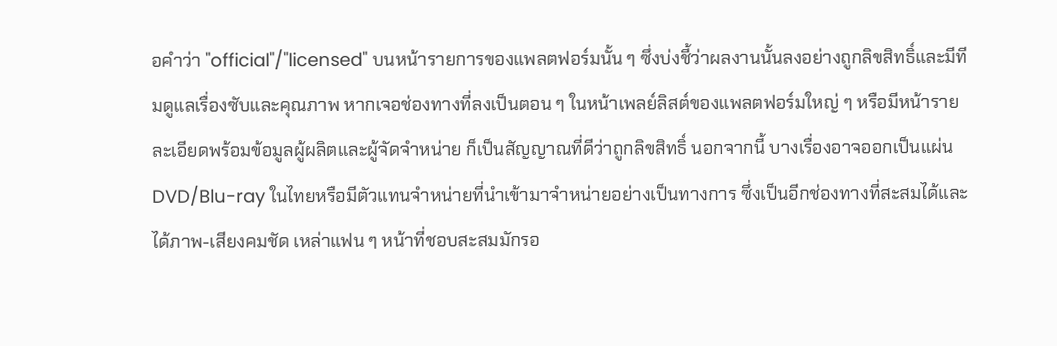อคำว่า "official"/"licensed" บนหน้ารายการของแพลตฟอร์มนั้น ๆ ซึ่งบ่งชี้ว่าผลงานนั้นลงอย่างถูกลิขสิทธิ์และมีทีมดูแลเรื่องซับและคุณภาพ หากเจอช่องทางที่ลงเป็นตอน ๆ ในหน้าเพลย์ลิสต์ของแพลตฟอร์มใหญ่ ๆ หรือมีหน้ารายละเอียดพร้อมข้อมูลผู้ผลิตและผู้จัดจำหน่าย ก็เป็นสัญญาณที่ดีว่าถูกลิขสิทธิ์ นอกจากนี้ บางเรื่องอาจออกเป็นแผ่น DVD/Blu-ray ในไทยหรือมีตัวแทนจำหน่ายที่นำเข้ามาจำหน่ายอย่างเป็นทางการ ซึ่งเป็นอีกช่องทางที่สะสมได้และได้ภาพ-เสียงคมชัด เหล่าแฟน ๆ หน้าที่ชอบสะสมมักรอ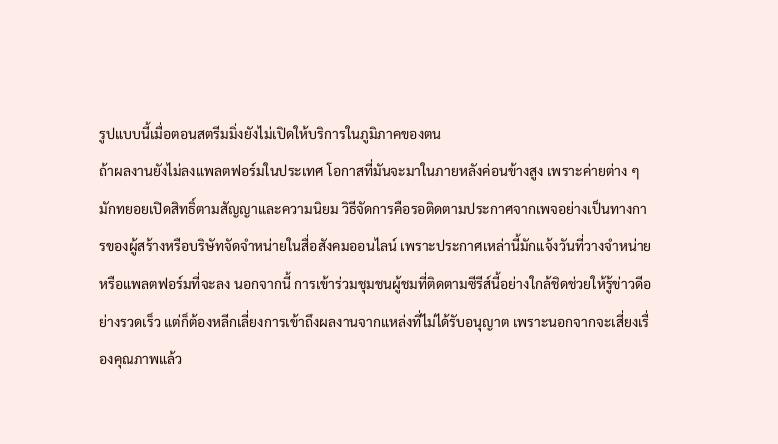รูปแบบนี้เมื่อตอนสตรีมมิ่งยังไม่เปิดให้บริการในภูมิภาคของตน
ถ้าผลงานยังไม่ลงแพลตฟอร์มในประเทศ โอกาสที่มันจะมาในภายหลังค่อนข้างสูง เพราะค่ายต่าง ๆ มักทยอยเปิดสิทธิ์ตามสัญญาและความนิยม วิธีจัดการคือรอติดตามประกาศจากเพจอย่างเป็นทางการของผู้สร้างหรือบริษัทจัดจำหน่ายในสื่อสังคมออนไลน์ เพราะประกาศเหล่านี้มักแจ้งวันที่วางจำหน่ายหรือแพลตฟอร์มที่จะลง นอกจากนี้ การเข้าร่วมชุมชนผู้ชมที่ติดตามซีรีส์นี้อย่างใกล้ชิดช่วยให้รู้ข่าวดีอย่างรวดเร็ว แต่ก็ต้องหลีกเลี่ยงการเข้าถึงผลงานจากแหล่งที่ไม่ได้รับอนุญาต เพราะนอกจากจะเสี่ยงเรื่องคุณภาพแล้ว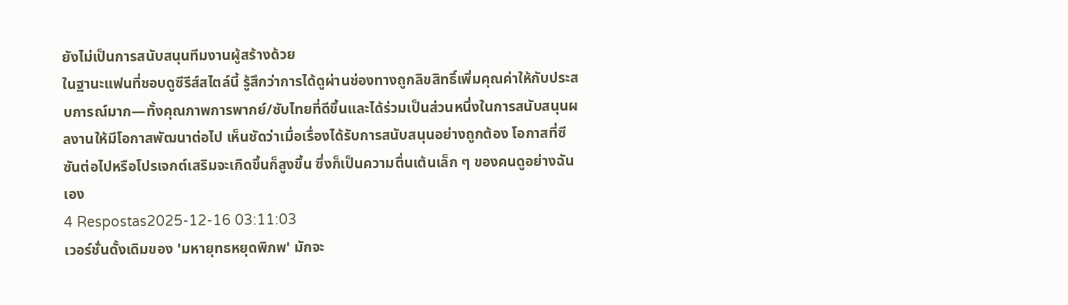ยังไม่เป็นการสนับสนุนทีมงานผู้สร้างด้วย
ในฐานะแฟนที่ชอบดูซีรีส์สไตล์นี้ รู้สึกว่าการได้ดูผ่านช่องทางถูกลิขสิทธิ์เพิ่มคุณค่าให้กับประสบการณ์มาก—ทั้งคุณภาพการพากย์/ซับไทยที่ดีขึ้นและได้ร่วมเป็นส่วนหนึ่งในการสนับสนุนผลงานให้มีโอกาสพัฒนาต่อไป เห็นชัดว่าเมื่อเรื่องได้รับการสนับสนุนอย่างถูกต้อง โอกาสที่ซีซันต่อไปหรือโปรเจกต์เสริมจะเกิดขึ้นก็สูงขึ้น ซึ่งก็เป็นความตื่นเต้นเล็ก ๆ ของคนดูอย่างฉันเอง
4 Respostas2025-12-16 03:11:03
เวอร์ชั่นดั้งเดิมของ 'มหายุทธหยุดพิภพ' มักจะ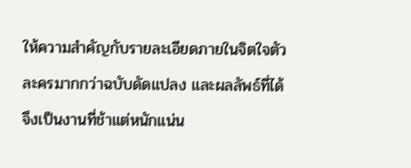ให้ความสำคัญกับรายละเอียดภายในจิตใจตัวละครมากกว่าฉบับดัดแปลง และผลลัพธ์ที่ได้จึงเป็นงานที่ช้าแต่หนักแน่น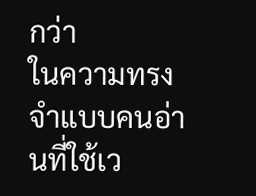กว่า
ในความทรงจำแบบคนอ่านที่ใช้เว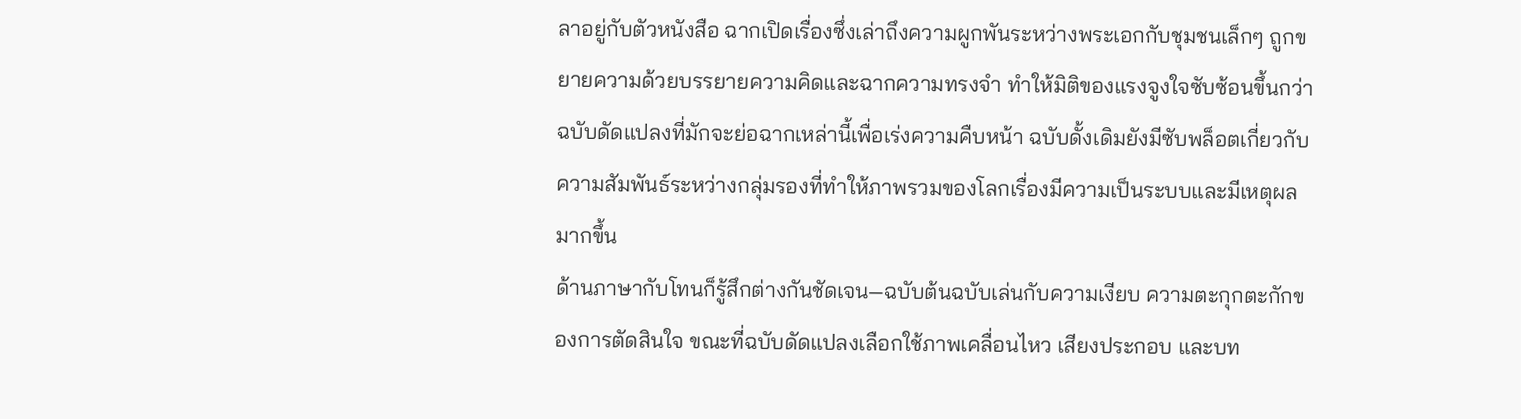ลาอยู่กับตัวหนังสือ ฉากเปิดเรื่องซึ่งเล่าถึงความผูกพันระหว่างพระเอกกับชุมชนเล็กๆ ถูกขยายความด้วยบรรยายความคิดและฉากความทรงจำ ทำให้มิติของแรงจูงใจซับซ้อนขึ้นกว่าฉบับดัดแปลงที่มักจะย่อฉากเหล่านี้เพื่อเร่งความคืบหน้า ฉบับดั้งเดิมยังมีซับพล็อตเกี่ยวกับความสัมพันธ์ระหว่างกลุ่มรองที่ทำให้ภาพรวมของโลกเรื่องมีความเป็นระบบและมีเหตุผลมากขึ้น
ด้านภาษากับโทนก็รู้สึกต่างกันชัดเจน—ฉบับต้นฉบับเล่นกับความเงียบ ความตะกุกตะกักของการตัดสินใจ ขณะที่ฉบับดัดแปลงเลือกใช้ภาพเคลื่อนไหว เสียงประกอบ และบท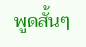พูดสั้นๆ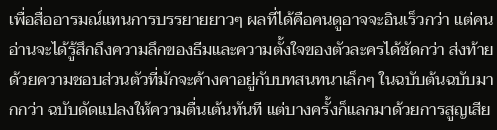เพื่อสื่ออารมณ์แทนการบรรยายยาวๆ ผลที่ได้คือคนดูอาจจะอินเร็วกว่า แต่คนอ่านจะได้รู้สึกถึงความลึกของธีมและความตั้งใจของตัวละครได้ชัดกว่า ส่งท้ายด้วยความชอบส่วนตัวที่มักจะค้างคาอยู่กับบทสนทนาเล็กๆ ในฉบับต้นฉบับมากกว่า ฉบับดัดแปลงให้ความตื่นเต้นทันที แต่บางครั้งก็แลกมาด้วยการสูญเสีย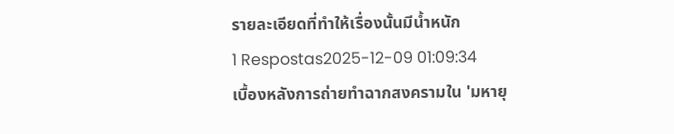รายละเอียดที่ทำให้เรื่องนั้นมีน้ำหนัก
1 Respostas2025-12-09 01:09:34
เบื้องหลังการถ่ายทำฉากสงครามใน 'มหายุ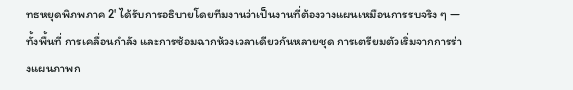ทธหยุดพิภพภาค 2' ได้รับการอธิบายโดยทีมงานว่าเป็นงานที่ต้องวางแผนเหมือนการรบจริง ๆ — ทั้งพื้นที่ การเคลื่อนกำลัง และการซ้อมฉากห้วงเวลาเดียวกันหลายชุด การเตรียมตัวเริ่มจากการร่างแผนภาพก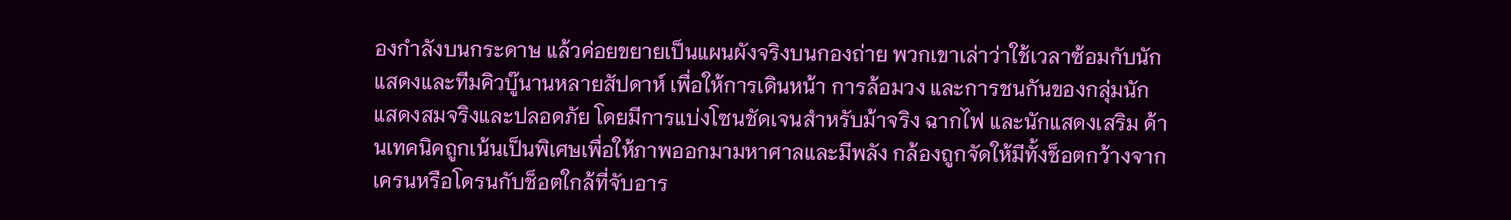องกำลังบนกระดาษ แล้วค่อยขยายเป็นแผนผังจริงบนกองถ่าย พวกเขาเล่าว่าใช้เวลาซ้อมกับนักแสดงและทีมคิวบู๊นานหลายสัปดาห์ เพื่อให้การเดินหน้า การล้อมวง และการชนกันของกลุ่มนักแสดงสมจริงและปลอดภัย โดยมีการแบ่งโซนชัดเจนสำหรับม้าจริง ฉากไฟ และนักแสดงเสริม ด้านเทคนิคถูกเน้นเป็นพิเศษเพื่อให้ภาพออกมามหาศาลและมีพลัง กล้องถูกจัดให้มีทั้งช็อตกว้างจากเครนหรือโดรนกับช็อตใกล้ที่จับอาร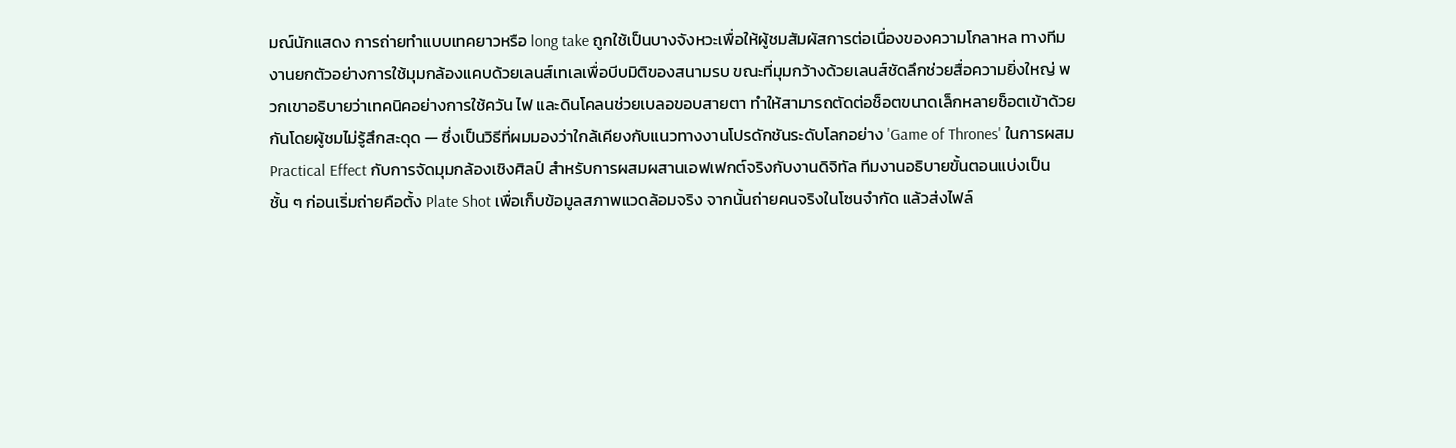มณ์นักแสดง การถ่ายทำแบบเทคยาวหรือ long take ถูกใช้เป็นบางจังหวะเพื่อให้ผู้ชมสัมผัสการต่อเนื่องของความโกลาหล ทางทีมงานยกตัวอย่างการใช้มุมกล้องแคบด้วยเลนส์เทเลเพื่อบีบมิติของสนามรบ ขณะที่มุมกว้างด้วยเลนส์ชัดลึกช่วยสื่อความยิ่งใหญ่ พวกเขาอธิบายว่าเทคนิคอย่างการใช้ควัน ไฟ และดินโคลนช่วยเบลอขอบสายตา ทำให้สามารถตัดต่อช็อตขนาดเล็กหลายช็อตเข้าด้วยกันโดยผู้ชมไม่รู้สึกสะดุด — ซึ่งเป็นวิธีที่ผมมองว่าใกล้เคียงกับแนวทางงานโปรดักชันระดับโลกอย่าง 'Game of Thrones' ในการผสม Practical Effect กับการจัดมุมกล้องเชิงศิลป์ สำหรับการผสมผสานเอฟเฟกต์จริงกับงานดิจิทัล ทีมงานอธิบายขั้นตอนแบ่งเป็นชั้น ๆ ก่อนเริ่มถ่ายคือตั้ง Plate Shot เพื่อเก็บข้อมูลสภาพแวดล้อมจริง จากนั้นถ่ายคนจริงในโซนจำกัด แล้วส่งไฟล์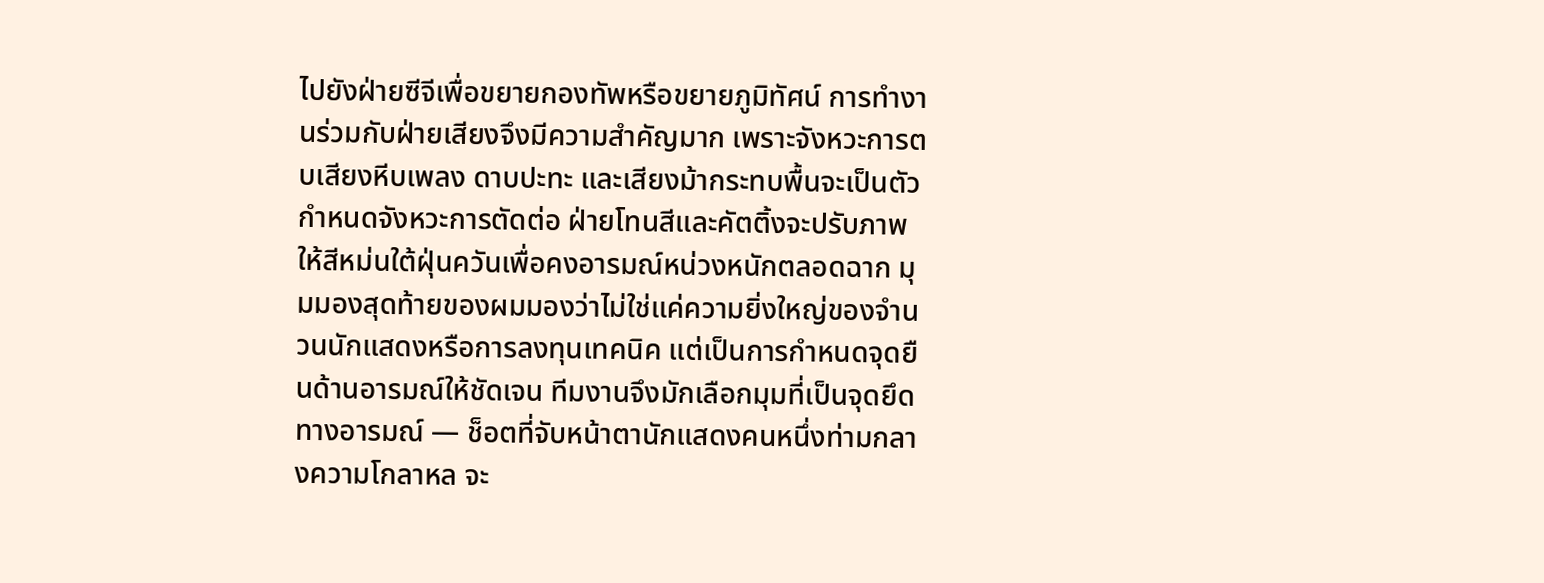ไปยังฝ่ายซีจีเพื่อขยายกองทัพหรือขยายภูมิทัศน์ การทำงานร่วมกับฝ่ายเสียงจึงมีความสำคัญมาก เพราะจังหวะการตบเสียงหีบเพลง ดาบปะทะ และเสียงม้ากระทบพื้นจะเป็นตัวกำหนดจังหวะการตัดต่อ ฝ่ายโทนสีและคัตติ้งจะปรับภาพให้สีหม่นใต้ฝุ่นควันเพื่อคงอารมณ์หน่วงหนักตลอดฉาก มุมมองสุดท้ายของผมมองว่าไม่ใช่แค่ความยิ่งใหญ่ของจำนวนนักแสดงหรือการลงทุนเทคนิค แต่เป็นการกำหนดจุดยืนด้านอารมณ์ให้ชัดเจน ทีมงานจึงมักเลือกมุมที่เป็นจุดยึดทางอารมณ์ — ช็อตที่จับหน้าตานักแสดงคนหนึ่งท่ามกลางความโกลาหล จะ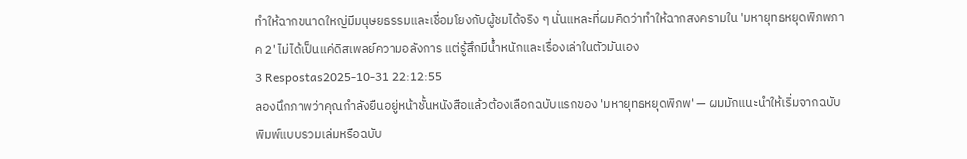ทำให้ฉากขนาดใหญ่มีมนุษยธรรมและเชื่อมโยงกับผู้ชมได้จริง ๆ นั่นแหละที่ผมคิดว่าทำให้ฉากสงครามใน 'มหายุทธหยุดพิภพภาค 2' ไม่ได้เป็นแค่ดิสเพลย์ความอลังการ แต่รู้สึกมีน้ำหนักและเรื่องเล่าในตัวมันเอง
3 Respostas2025-10-31 22:12:55
ลองนึกภาพว่าคุณกำลังยืนอยู่หน้าชั้นหนังสือแล้วต้องเลือกฉบับแรกของ 'มหายุทธหยุดพิภพ' — ผมมักแนะนำให้เริ่มจากฉบับพิมพ์แบบรวมเล่มหรือฉบับ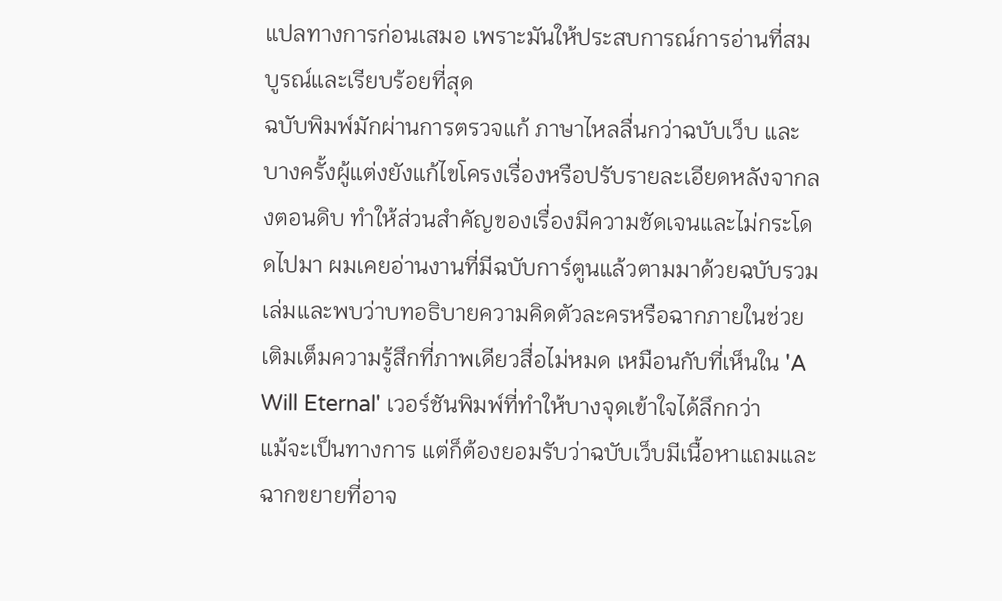แปลทางการก่อนเสมอ เพราะมันให้ประสบการณ์การอ่านที่สมบูรณ์และเรียบร้อยที่สุด
ฉบับพิมพ์มักผ่านการตรวจแก้ ภาษาไหลลื่นกว่าฉบับเว็บ และบางครั้งผู้แต่งยังแก้ไขโครงเรื่องหรือปรับรายละเอียดหลังจากลงตอนดิบ ทำให้ส่วนสำคัญของเรื่องมีความชัดเจนและไม่กระโดดไปมา ผมเคยอ่านงานที่มีฉบับการ์ตูนแล้วตามมาด้วยฉบับรวมเล่มและพบว่าบทอธิบายความคิดตัวละครหรือฉากภายในช่วยเติมเต็มความรู้สึกที่ภาพเดียวสื่อไม่หมด เหมือนกับที่เห็นใน 'A Will Eternal' เวอร์ชันพิมพ์ที่ทำให้บางจุดเข้าใจได้ลึกกว่า
แม้จะเป็นทางการ แต่ก็ต้องยอมรับว่าฉบับเว็บมีเนื้อหาแถมและฉากขยายที่อาจ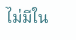ไม่มีใน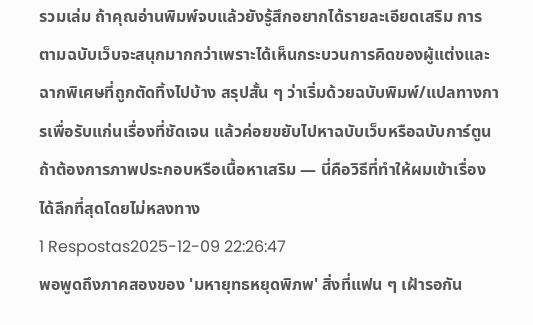รวมเล่ม ถ้าคุณอ่านพิมพ์จบแล้วยังรู้สึกอยากได้รายละเอียดเสริม การตามฉบับเว็บจะสนุกมากกว่าเพราะได้เห็นกระบวนการคิดของผู้แต่งและฉากพิเศษที่ถูกตัดทิ้งไปบ้าง สรุปสั้น ๆ ว่าเริ่มด้วยฉบับพิมพ์/แปลทางการเพื่อรับแก่นเรื่องที่ชัดเจน แล้วค่อยขยับไปหาฉบับเว็บหรือฉบับการ์ตูนถ้าต้องการภาพประกอบหรือเนื้อหาเสริม — นี่คือวิธีที่ทำให้ผมเข้าเรื่องได้ลึกที่สุดโดยไม่หลงทาง
1 Respostas2025-12-09 22:26:47
พอพูดถึงภาคสองของ 'มหายุทธหยุดพิภพ' สิ่งที่แฟน ๆ เฝ้ารอกัน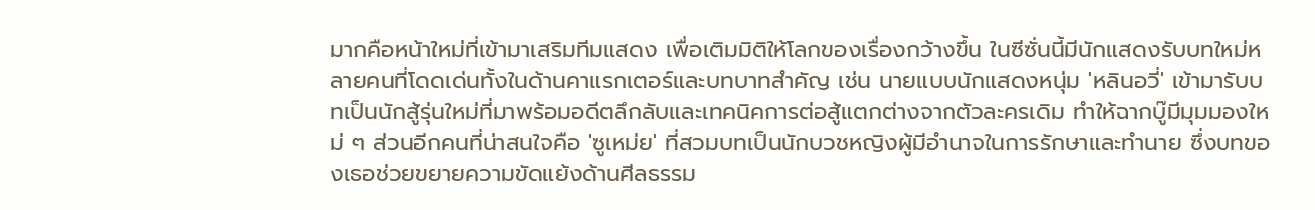มากคือหน้าใหม่ที่เข้ามาเสริมทีมแสดง เพื่อเติมมิติให้โลกของเรื่องกว้างขึ้น ในซีซั่นนี้มีนักแสดงรับบทใหม่หลายคนที่โดดเด่นทั้งในด้านคาแรกเตอร์และบทบาทสำคัญ เช่น นายแบบนักแสดงหนุ่ม 'หลินอวี่' เข้ามารับบทเป็นนักสู้รุ่นใหม่ที่มาพร้อมอดีตลึกลับและเทคนิคการต่อสู้แตกต่างจากตัวละครเดิม ทำให้ฉากบู๊มีมุมมองใหม่ ๆ ส่วนอีกคนที่น่าสนใจคือ 'ซูเหม่ย' ที่สวมบทเป็นนักบวชหญิงผู้มีอำนาจในการรักษาและทำนาย ซึ่งบทของเธอช่วยขยายความขัดแย้งด้านศีลธรรม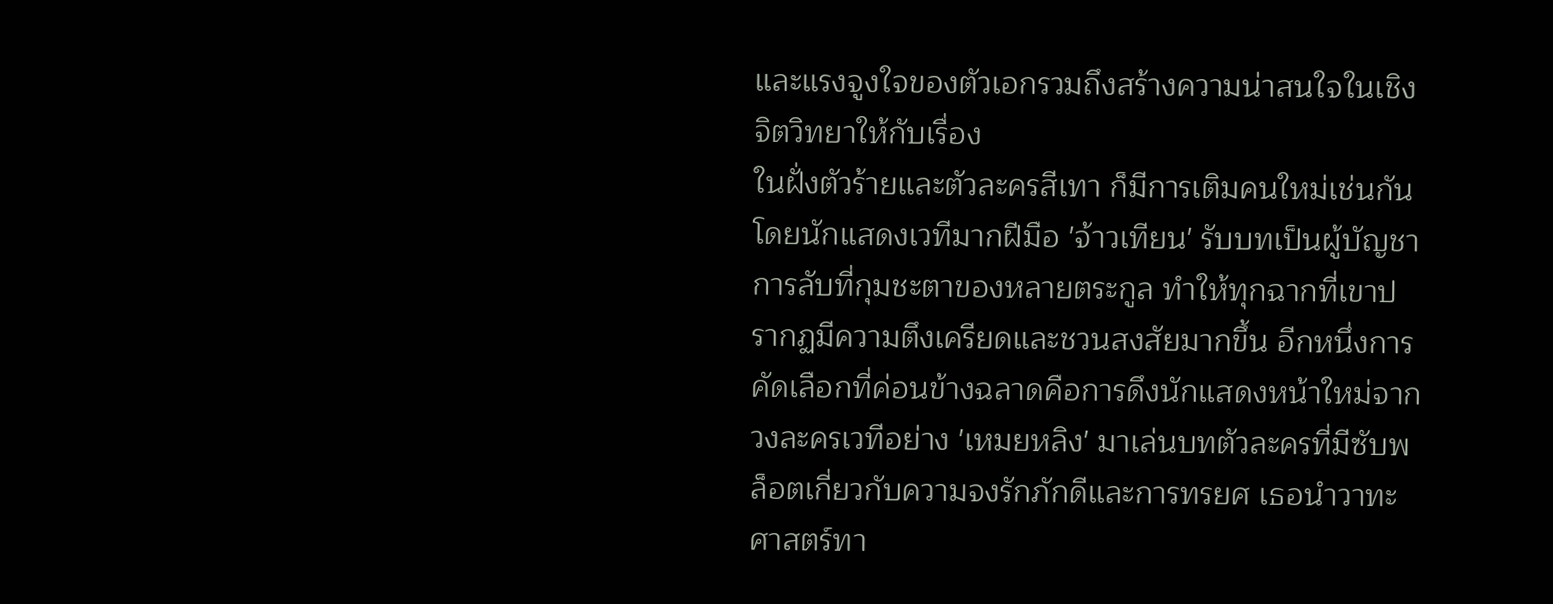และแรงจูงใจของตัวเอกรวมถึงสร้างความน่าสนใจในเชิงจิตวิทยาให้กับเรื่อง
ในฝั่งตัวร้ายและตัวละครสีเทา ก็มีการเติมคนใหม่เช่นกัน โดยนักแสดงเวทีมากฝีมือ 'จ้าวเทียน' รับบทเป็นผู้บัญชาการลับที่กุมชะตาของหลายตระกูล ทำให้ทุกฉากที่เขาปรากฏมีความตึงเครียดและชวนสงสัยมากขึ้น อีกหนึ่งการคัดเลือกที่ค่อนข้างฉลาดคือการดึงนักแสดงหน้าใหม่จากวงละครเวทีอย่าง 'เหมยหลิง' มาเล่นบทตัวละครที่มีซับพล็อตเกี่ยวกับความจงรักภักดีและการทรยศ เธอนำวาทะศาสตร์ทา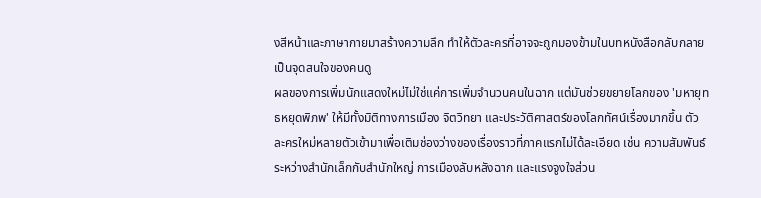งสีหน้าและภาษากายมาสร้างความลึก ทำให้ตัวละครที่อาจจะถูกมองข้ามในบทหนังสือกลับกลายเป็นจุดสนใจของคนดู
ผลของการเพิ่มนักแสดงใหม่ไม่ใช่แค่การเพิ่มจำนวนคนในฉาก แต่มันช่วยขยายโลกของ 'มหายุทธหยุดพิภพ' ให้มีทั้งมิติทางการเมือง จิตวิทยา และประวัติศาสตร์ของโลกทัศน์เรื่องมากขึ้น ตัวละครใหม่หลายตัวเข้ามาเพื่อเติมช่องว่างของเรื่องราวที่ภาคแรกไม่ได้ละเอียด เช่น ความสัมพันธ์ระหว่างสำนักเล็กกับสำนักใหญ่ การเมืองลับหลังฉาก และแรงจูงใจส่วน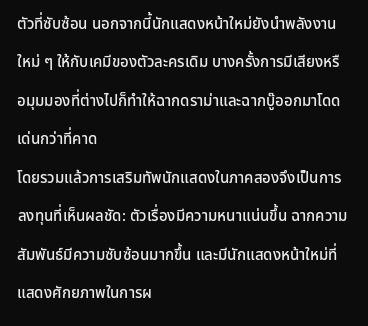ตัวที่ซับซ้อน นอกจากนี้นักแสดงหน้าใหม่ยังนำพลังงานใหม่ ๆ ให้กับเคมีของตัวละครเดิม บางครั้งการมีเสียงหรือมุมมองที่ต่างไปก็ทำให้ฉากดราม่าและฉากบู๊ออกมาโดดเด่นกว่าที่คาด
โดยรวมแล้วการเสริมทัพนักแสดงในภาคสองจึงเป็นการลงทุนที่เห็นผลชัด: ตัวเรื่องมีความหนาแน่นขึ้น ฉากความสัมพันธ์มีความซับซ้อนมากขึ้น และมีนักแสดงหน้าใหม่ที่แสดงศักยภาพในการผ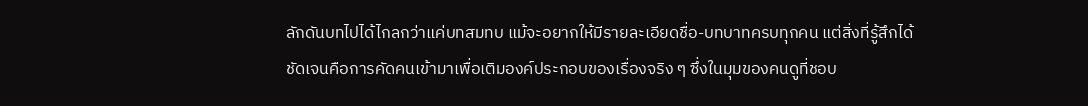ลักดันบทไปได้ไกลกว่าแค่บทสมทบ แม้จะอยากให้มีรายละเอียดชื่อ-บทบาทครบทุกคน แต่สิ่งที่รู้สึกได้ชัดเจนคือการคัดคนเข้ามาเพื่อเติมองค์ประกอบของเรื่องจริง ๆ ซึ่งในมุมของคนดูที่ชอบ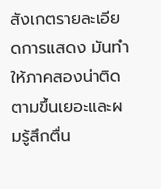สังเกตรายละเอียดการแสดง มันทำให้ภาคสองน่าติดตามขึ้นเยอะและผมรู้สึกตื่น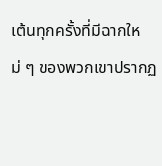เต้นทุกครั้งที่มีฉากใหม่ ๆ ของพวกเขาปรากฏ